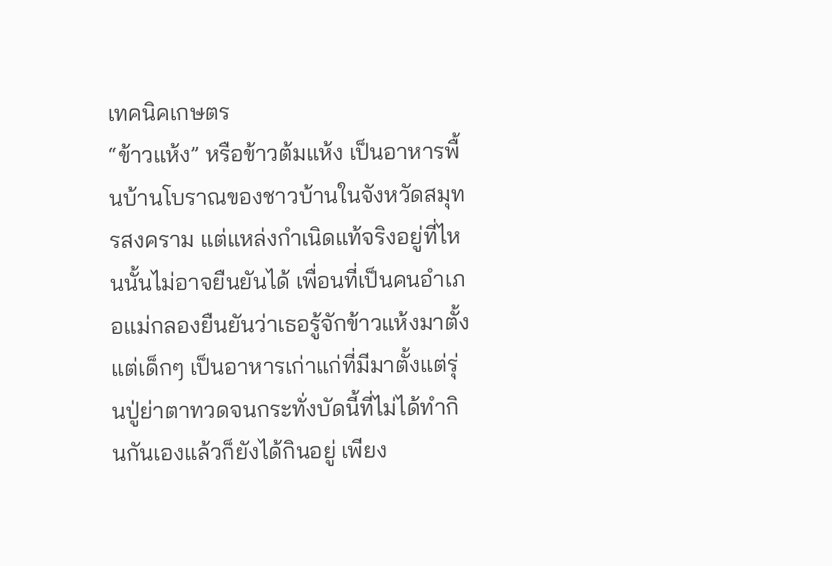เทคนิคเกษตร
“ข้าวแห้ง” หรือข้าวต้มแห้ง เป็นอาหารพื้นบ้านโบราณของชาวบ้านในจังหวัดสมุทรสงคราม แต่แหล่งกำเนิดแท้จริงอยู่ที่ไหนนั้นไม่อาจยืนยันได้ เพื่อนที่เป็นคนอำเภอแม่กลองยืนยันว่าเธอรู้จักข้าวแห้งมาตั้งแต่เด็กๆ เป็นอาหารเก่าแก่ที่มีมาตั้งแต่รุ่นปู่ย่าตาทวดจนกระทั่งบัดนี้ที่ไม่ได้ทำกินกันเองแล้วก็ยังได้กินอยู่ เพียง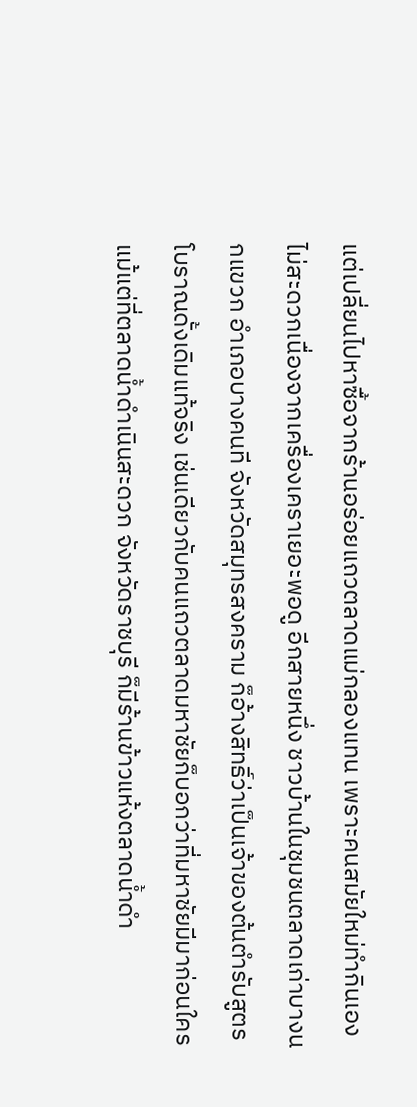แต่เปลี่ยนไปหาซื้อจากร้านอร่อยแถวตลาดแม่กลองแทน เพราะคนสมัยใหม่ทำกินเองไม่สะดวกเนื่องจากเครื่องเคราเยอะพอดู อีกสายหนึ่ง ชาวบ้านในชุมชนตลาดเก่าบางนกแขวก อำเภอบางคนที จังหวัดสมุทรสงคราม ก็อ้างสิทธิ์ว่าเป็นเจ้าของต้นตำรับสูตรโบราณดั้งเดิมแท้จริง เช่นเดียวกับคนแถวตลาดมหาชัยก็บอกว่าที่มหาชัยมีมาก่อนใคร แม้แต่ที่ตลาดน้ำดำเนินสะดวก จังหวัดราชบุรี ก็มีร้านข้าวแห้งตลาดน้ำดำ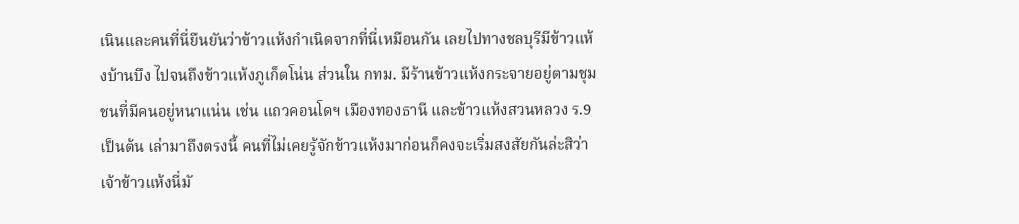เนินและคนที่นี่ยืนยันว่าข้าวแห้งกำเนิดจากที่นี่เหมือนกัน เลยไปทางชลบุรีมีข้าวแห้งบ้านบึง ไปจนถึงข้าวแห้งภูเก็ตโน่น ส่วนใน กทม. มีร้านข้าวแห้งกระจายอยู่ตามชุมชนที่มีคนอยู่หนาแน่น เช่น แถวคอนโดฯ เมืองทองธานี และข้าวแห้งสวนหลวง ร.9 เป็นต้น เล่ามาถึงตรงนี้ คนที่ไม่เคยรู้จักข้าวแห้งมาก่อนก็คงจะเริ่มสงสัยกันล่ะสิว่า เจ้าข้าวแห้งนี่มั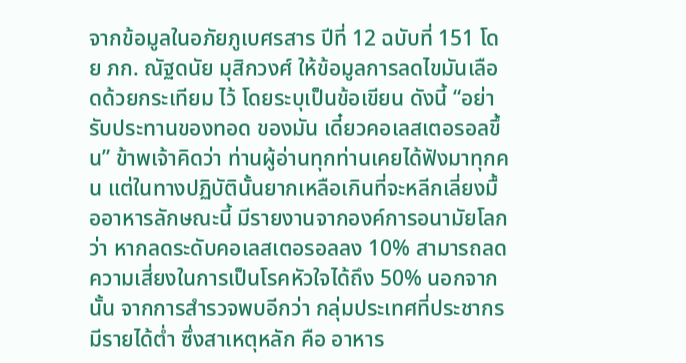จากข้อมูลในอภัยภูเบศรสาร ปีที่ 12 ฉบับที่ 151 โดย ภก. ณัฐดนัย มุสิกวงศ์ ให้ข้อมูลการลดไขมันเลือดด้วยกระเทียม ไว้ โดยระบุเป็นข้อเขียน ดังนี้ “อย่ารับประทานของทอด ของมัน เดี๋ยวคอเลสเตอรอลขึ้น” ข้าพเจ้าคิดว่า ท่านผู้อ่านทุกท่านเคยได้ฟังมาทุกคน แต่ในทางปฏิบัตินั้นยากเหลือเกินที่จะหลีกเลี่ยงมื้ออาหารลักษณะนี้ มีรายงานจากองค์การอนามัยโลก ว่า หากลดระดับคอเลสเตอรอลลง 10% สามารถลดความเสี่ยงในการเป็นโรคหัวใจได้ถึง 50% นอกจากนั้น จากการสำรวจพบอีกว่า กลุ่มประเทศที่ประชากรมีรายได้ต่ำ ซึ่งสาเหตุหลัก คือ อาหาร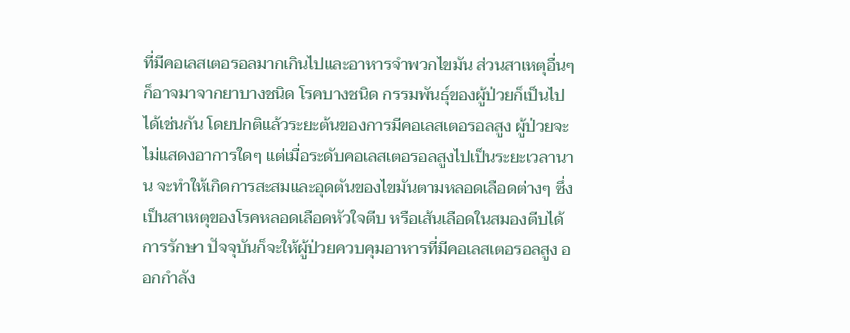ที่มีคอเลสเตอรอลมากเกินไปและอาหารจำพวกไขมัน ส่วนสาเหตุอื่นๆ ก็อาจมาจากยาบางชนิด โรคบางชนิด กรรมพันธุ์ของผู้ป่วยก็เป็นไปได้เช่นกัน โดยปกติแล้วระยะต้นของการมีคอเลสเตอรอลสูง ผู้ป่วยจะไม่แสดงอาการใดๆ แต่เมื่อระดับคอเลสเตอรอลสูงไปเป็นระยะเวลานาน จะทำให้เกิดการสะสมและอุดตันของไขมันตามหลอดเลือดต่างๆ ซึ่งเป็นสาเหตุของโรคหลอดเลือดหัวใจตีบ หรือเส้นเลือดในสมองตีบได้ การรักษา ปัจจุบันก็จะให้ผู้ป่วยควบคุมอาหารที่มีคอเลสเตอรอลสูง ออกกำลัง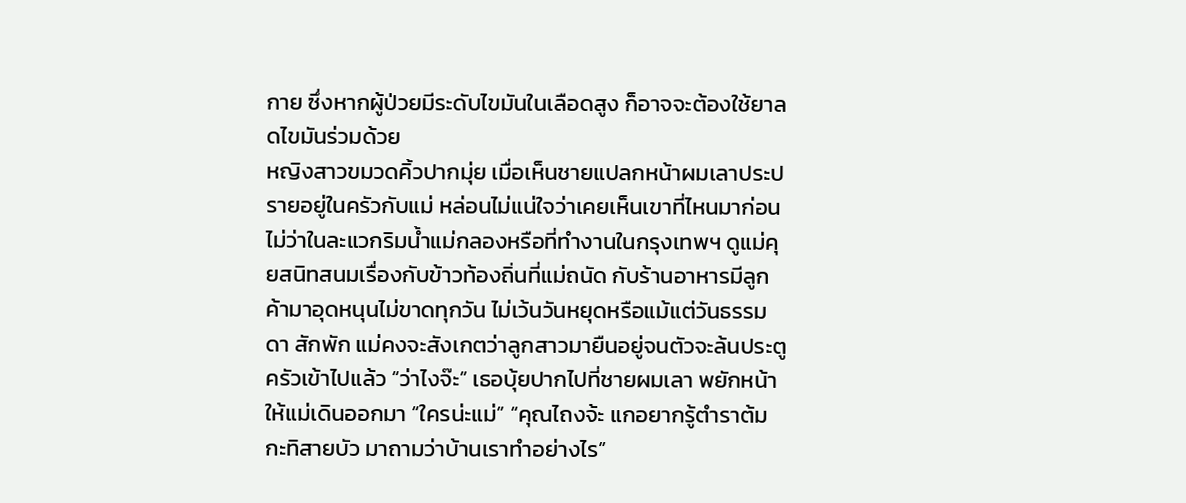กาย ซึ่งหากผู้ป่วยมีระดับไขมันในเลือดสูง ก็อาจจะต้องใช้ยาลดไขมันร่วมด้วย
หญิงสาวขมวดคิ้วปากมุ่ย เมื่อเห็นชายแปลกหน้าผมเลาประปรายอยู่ในครัวกับแม่ หล่อนไม่แน่ใจว่าเคยเห็นเขาที่ไหนมาก่อน ไม่ว่าในละแวกริมน้ำแม่กลองหรือที่ทำงานในกรุงเทพฯ ดูแม่คุยสนิทสนมเรื่องกับข้าวท้องถิ่นที่แม่ถนัด กับร้านอาหารมีลูกค้ามาอุดหนุนไม่ขาดทุกวัน ไม่เว้นวันหยุดหรือแม้แต่วันธรรมดา สักพัก แม่คงจะสังเกตว่าลูกสาวมายืนอยู่จนตัวจะล้นประตูครัวเข้าไปแล้ว “ว่าไงจ๊ะ” เธอบุ้ยปากไปที่ชายผมเลา พยักหน้าให้แม่เดินออกมา “ใครน่ะแม่” “คุณไถงจ้ะ แกอยากรู้ตำราต้มกะทิสายบัว มาถามว่าบ้านเราทำอย่างไร”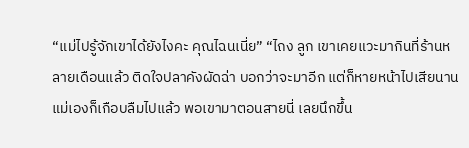“แม่ไปรู้จักเขาได้ยังไงคะ คุณไฉนเนี่ย” “ไถง ลูก เขาเคยแวะมากินที่ร้านหลายเดือนแล้ว ติดใจปลาคังผัดฉ่า บอกว่าจะมาอีก แต่ก็หายหน้าไปเสียนาน แม่เองก็เกือบลืมไปแล้ว พอเขามาตอนสายนี่ เลยนึกขึ้น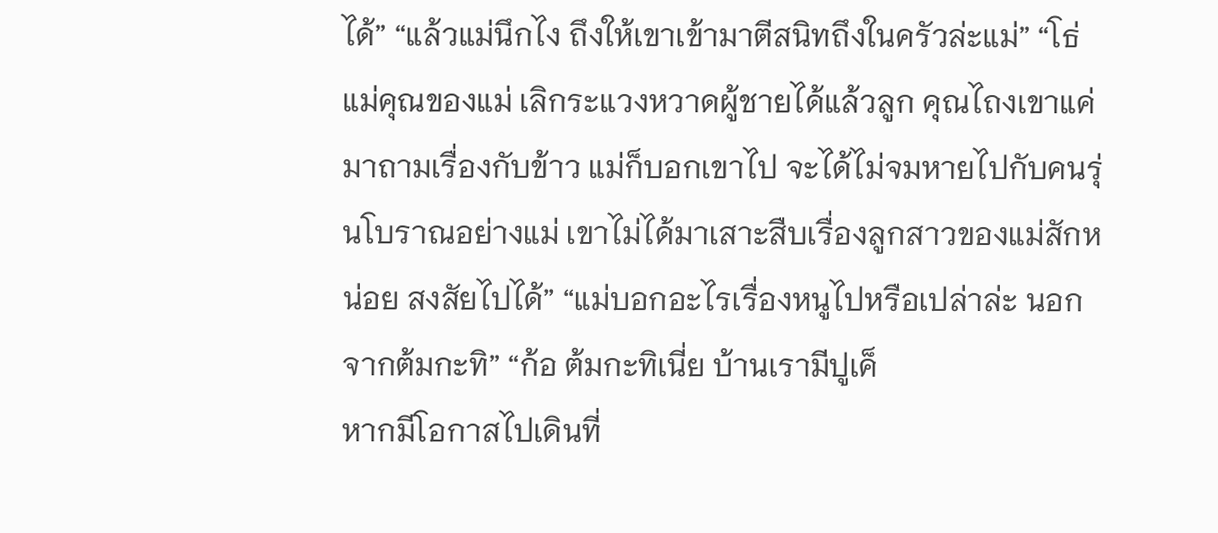ได้” “แล้วแม่นึกไง ถึงให้เขาเข้ามาตีสนิทถึงในครัวล่ะแม่” “โธ่ แม่คุณของแม่ เลิกระแวงหวาดผู้ชายได้แล้วลูก คุณไถงเขาแค่มาถามเรื่องกับข้าว แม่ก็บอกเขาไป จะได้ไม่จมหายไปกับคนรุ่นโบราณอย่างแม่ เขาไม่ได้มาเสาะสืบเรื่องลูกสาวของแม่สักหน่อย สงสัยไปได้” “แม่บอกอะไรเรื่องหนูไปหรือเปล่าล่ะ นอกจากต้มกะทิ” “ก้อ ต้มกะทิเนี่ย บ้านเรามีปูเค็
หากมีโอกาสไปเดินที่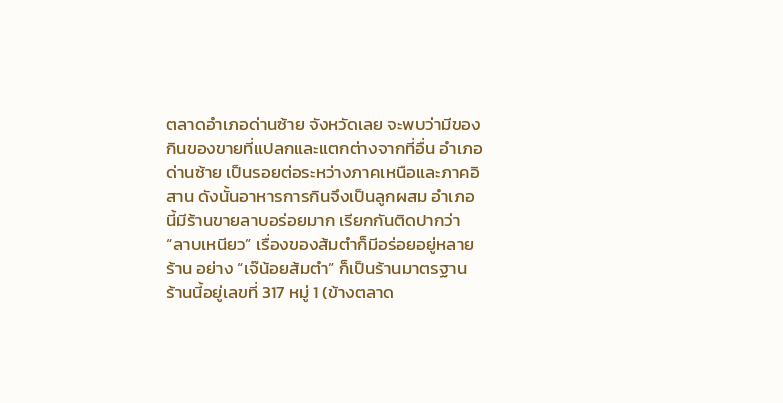ตลาดอำเภอด่านซ้าย จังหวัดเลย จะพบว่ามีของกินของขายที่แปลกและแตกต่างจากที่อื่น อำเภอด่านซ้าย เป็นรอยต่อระหว่างภาคเหนือและภาคอิสาน ดังนั้นอาหารการกินจึงเป็นลูกผสม อำเภอนี้มีร้านขายลาบอร่อยมาก เรียกกันติดปากว่า “ลาบเหนียว” เรื่องของส้มตำก็มีอร่อยอยู่หลายร้าน อย่าง “เจ๊น้อยส้มตำ” ก็เป็นร้านมาตรฐาน ร้านนี้อยู่เลขที่ 317 หมู่ 1 (ข้างตลาด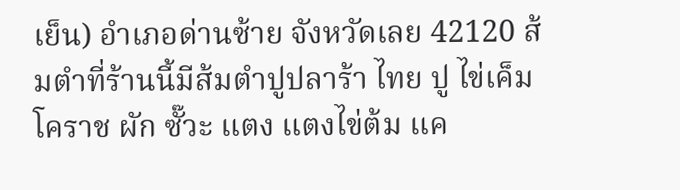เย็น) อำเภอด่านซ้าย จังหวัดเลย 42120 ส้มตำที่ร้านนี้มีส้มตำปูปลาร้า ไทย ปู ไข่เค็ม โคราช ผัก ซั๊วะ แตง แตงไข่ต้ม แค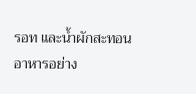รอท และน้ำผักสะทอน อาหารอย่าง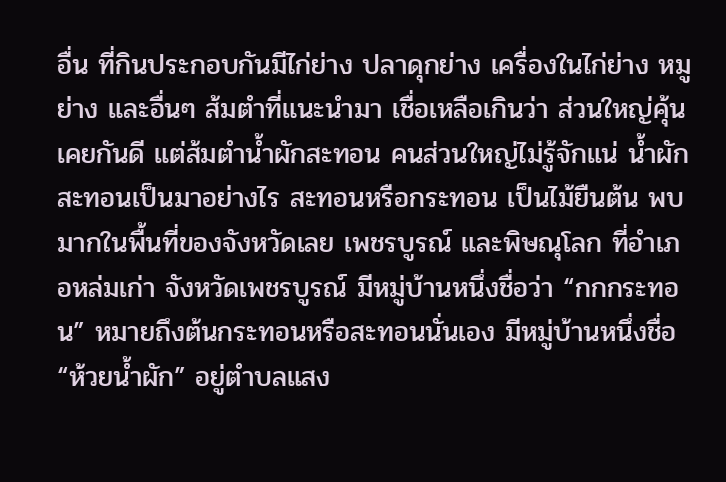อื่น ที่กินประกอบกันมีไก่ย่าง ปลาดุกย่าง เครื่องในไก่ย่าง หมูย่าง และอื่นๆ ส้มตำที่แนะนำมา เชื่อเหลือเกินว่า ส่วนใหญ่คุ้นเคยกันดี แต่ส้มตำน้ำผักสะทอน คนส่วนใหญ่ไม่รู้จักแน่ น้ำผักสะทอนเป็นมาอย่างไร สะทอนหรือกระทอน เป็นไม้ยืนต้น พบมากในพื้นที่ของจังหวัดเลย เพชรบูรณ์ และพิษณุโลก ที่อำเภอหล่มเก่า จังหวัดเพชรบูรณ์ มีหมู่บ้านหนึ่งชื่อว่า “กกกระทอน” หมายถึงต้นกระทอนหรือสะทอนนั่นเอง มีหมู่บ้านหนึ่งชื่อ “ห้วยน้ำผัก” อยู่ตำบลแสง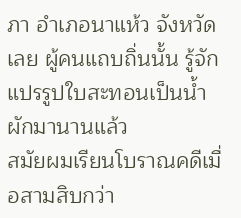ภา อำเภอนาแห้ว จังหวัดเลย ผู้คนแถบถิ่นนั้น รู้จักแปรรูปใบสะทอนเป็นน้ำผักมานานแล้ว
สมัยผมเรียนโบราณคดีเมื่อสามสิบกว่า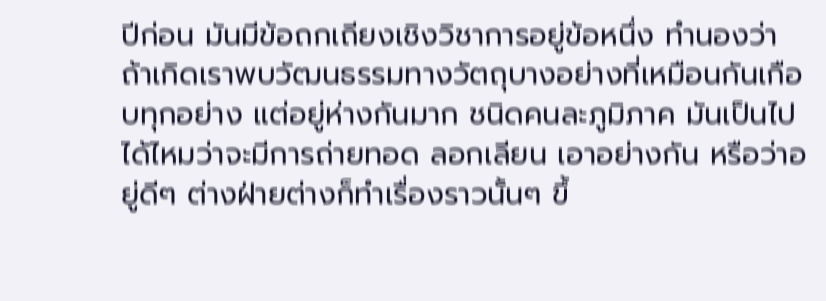ปีก่อน มันมีข้อถกเถียงเชิงวิชาการอยู่ข้อหนึ่ง ทำนองว่า ถ้าเกิดเราพบวัฒนธรรมทางวัตถุบางอย่างที่เหมือนกันเกือบทุกอย่าง แต่อยู่ห่างกันมาก ชนิดคนละภูมิภาค มันเป็นไปได้ไหมว่าจะมีการถ่ายทอด ลอกเลียน เอาอย่างกัน หรือว่าอยู่ดีๆ ต่างฝ่ายต่างก็ทำเรื่องราวนั้นๆ ขึ้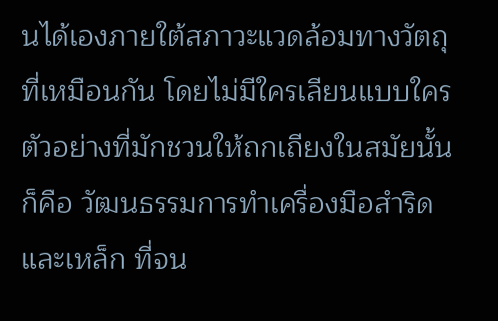นได้เองภายใต้สภาวะแวดล้อมทางวัตถุที่เหมือนกัน โดยไม่มีใครเลียนแบบใคร ตัวอย่างที่มักชวนให้ถกเถียงในสมัยนั้น ก็คือ วัฒนธรรมการทำเครื่องมือสำริดและเหล็ก ที่จน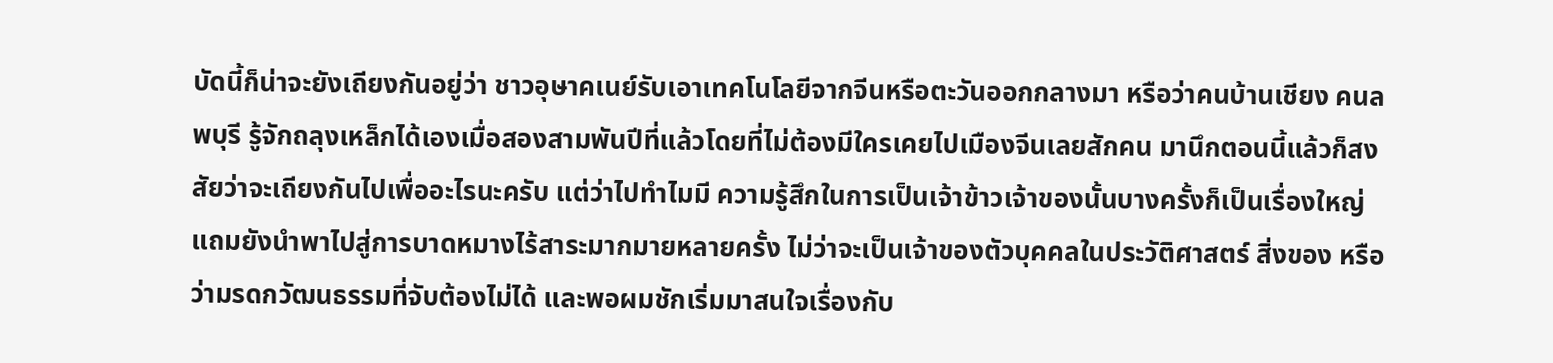บัดนี้ก็น่าจะยังเถียงกันอยู่ว่า ชาวอุษาคเนย์รับเอาเทคโนโลยีจากจีนหรือตะวันออกกลางมา หรือว่าคนบ้านเชียง คนลพบุรี รู้จักถลุงเหล็กได้เองเมื่อสองสามพันปีที่แล้วโดยที่ไม่ต้องมีใครเคยไปเมืองจีนเลยสักคน มานึกตอนนี้แล้วก็สงสัยว่าจะเถียงกันไปเพื่ออะไรนะครับ แต่ว่าไปทำไมมี ความรู้สึกในการเป็นเจ้าข้าวเจ้าของนั้นบางครั้งก็เป็นเรื่องใหญ่ แถมยังนำพาไปสู่การบาดหมางไร้สาระมากมายหลายครั้ง ไม่ว่าจะเป็นเจ้าของตัวบุคคลในประวัติศาสตร์ สิ่งของ หรือว่ามรดกวัฒนธรรมที่จับต้องไม่ได้ และพอผมชักเริ่มมาสนใจเรื่องกับ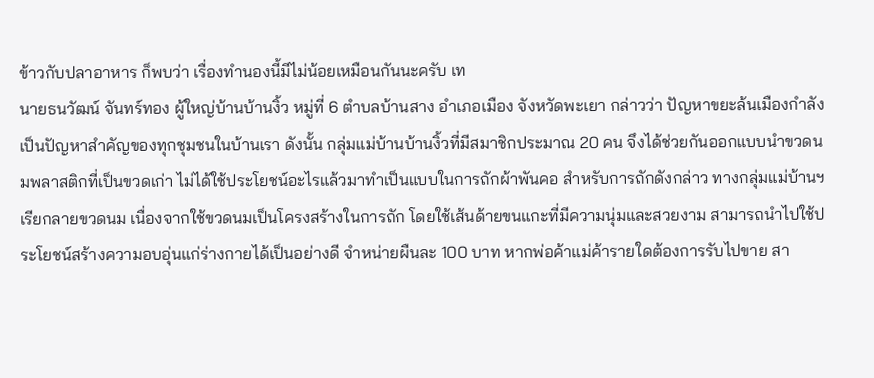ข้าวกับปลาอาหาร ก็พบว่า เรื่องทำนองนี้มีไม่น้อยเหมือนกันนะครับ เท
นายธนวัฒน์ จันทร์ทอง ผู้ใหญ่บ้านบ้านงิ้ว หมู่ที่ 6 ตำบลบ้านสาง อำเภอเมือง จังหวัดพะเยา กล่าวว่า ปัญหาขยะล้นเมืองกำลังเป็นปัญหาสำคัญของทุกชุมชนในบ้านเรา ดังนั้น กลุ่มแม่บ้านบ้านงิ้วที่มีสมาชิกประมาณ 20 คน จึงได้ช่วยกันออกแบบนำขวดนมพลาสติกที่เป็นขวดเก่า ไม่ได้ใช้ประโยชน์อะไรแล้วมาทำเป็นแบบในการถักผ้าพันคอ สำหรับการถักดังกล่าว ทางกลุ่มแม่บ้านฯ เรียกลายขวดนม เนื่องจากใช้ขวดนมเป็นโครงสร้างในการถัก โดยใช้เส้นด้ายขนแกะที่มีความนุ่มและสวยงาม สามารถนำไปใช้ประโยชน์สร้างความอบอุ่นแก่ร่างกายได้เป็นอย่างดี จำหน่ายผืนละ 100 บาท หากพ่อค้าแม่ค้ารายใดต้องการรับไปขาย สา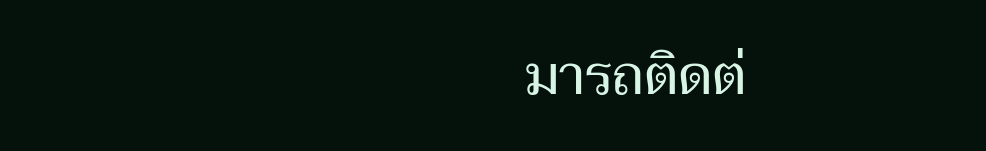มารถติดต่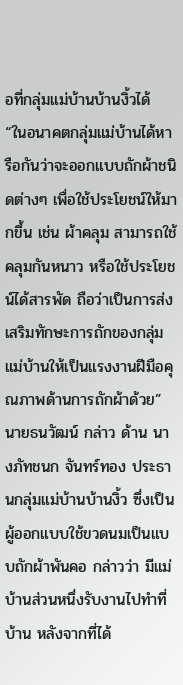อที่กลุ่มแม่บ้านบ้านงิ้วได้ “ในอนาคตกลุ่มแม่บ้านได้หารือกันว่าจะออกแบบถักผ้าชนิดต่างๆ เพื่อใช้ประโยชน์ให้มากขึ้น เช่น ผ้าคลุม สามารถใช้คลุมกันหนาว หรือใช้ประโยชน์ได้สารพัด ถือว่าเป็นการส่งเสริมทักษะการถักของกลุ่มแม่บ้านให้เป็นแรงงานฝีมือคุณภาพด้านการถักผ้าด้วย” นายธนวัฒน์ กล่าว ด้าน นางภัทชนก จันทร์ทอง ประธานกลุ่มแม่บ้านบ้านงิ้ว ซึ่งเป็นผู้ออกแบบใช้ขวดนมเป็นแบบถักผ้าพันคอ กล่าวว่า มีแม่บ้านส่วนหนึ่งรับงานไปทำที่บ้าน หลังจากที่ได้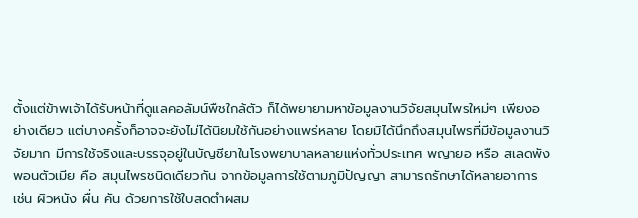ตั้งแต่ข้าพเจ้าได้รับหน้าที่ดูแลคอลัมน์พืชใกล้ตัว ก็ได้พยายามหาข้อมูลงานวิจัยสมุนไพรใหม่ๆ เพียงอย่างเดียว แต่บางครั้งก็อาจจะยังไม่ได้นิยมใช้กันอย่างแพร่หลาย โดยมิได้นึกถึงสมุนไพรที่มีข้อมูลงานวิจัยมาก มีการใช้จริงและบรรจุอยู่ในบัญชียาในโรงพยาบาลหลายแห่งทั่วประเทศ พญายอ หรือ สเลดพังพอนตัวเมีย คือ สมุนไพรชนิดเดียวกัน จากข้อมูลการใช้ตามภูมิปัญญา สามารถรักษาได้หลายอาการ เช่น ผิวหนัง ผื่น คัน ด้วยการใช้ใบสดตำผสม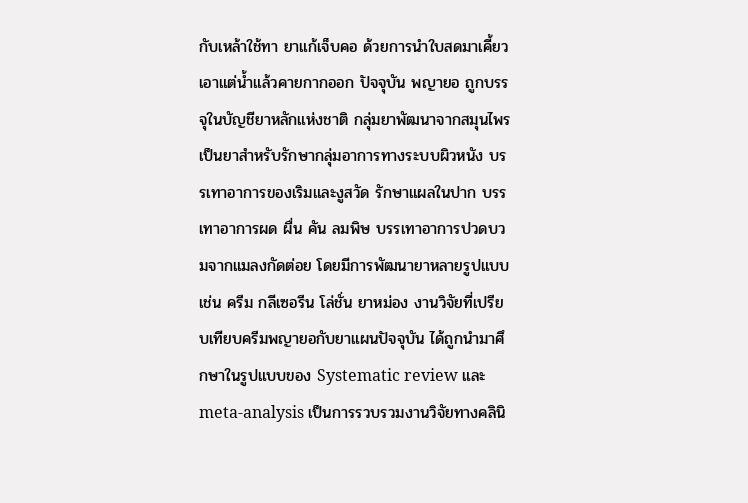กับเหล้าใช้ทา ยาแก้เจ็บคอ ด้วยการนำใบสดมาเคี้ยวเอาแต่น้ำแล้วคายกากออก ปัจจุบัน พญายอ ถูกบรรจุในบัญชียาหลักแห่งชาติ กลุ่มยาพัฒนาจากสมุนไพร เป็นยาสำหรับรักษากลุ่มอาการทางระบบผิวหนัง บรรเทาอาการของเริมและงูสวัด รักษาแผลในปาก บรรเทาอาการผด ผื่น คัน ลมพิษ บรรเทาอาการปวดบวมจากแมลงกัดต่อย โดยมีการพัฒนายาหลายรูปแบบ เช่น ครีม กลีเซอรีน โล่ชั่น ยาหม่อง งานวิจัยที่เปรียบเทียบครีมพญายอกับยาแผนปัจจุบัน ได้ถูกนำมาศึกษาในรูปแบบของ Systematic review และ meta-analysis เป็นการรวบรวมงานวิจัยทางคลินิ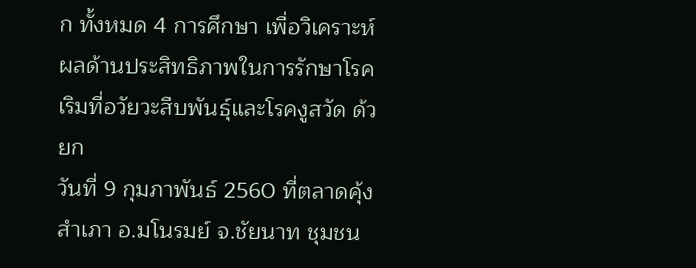ก ทั้งหมด 4 การศึกษา เพื่อวิเคราะห์ผลด้านประสิทธิภาพในการรักษาโรคเริมที่อวัยวะสืบพันธุ์และโรคงูสวัด ด้วยก
วันที่ 9 กุมภาพันธ์ 2560 ที่ตลาดคุ้งสำเภา อ.มโนรมย์ จ.ชัยนาท ชุมชน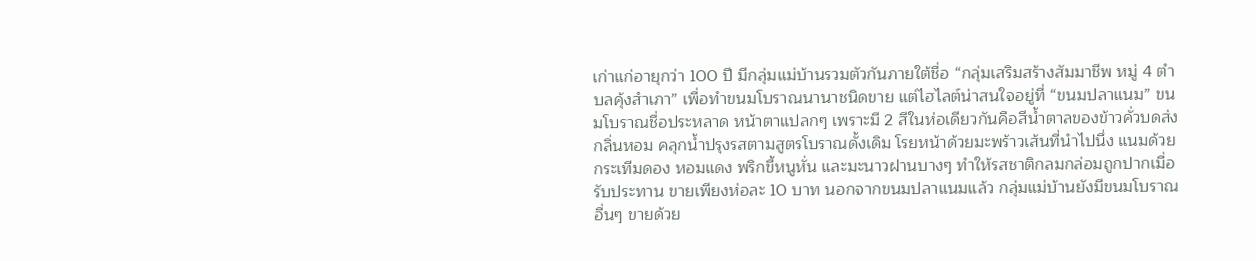เก่าแก่อายุกว่า 100 ปี มีกลุ่มแม่บ้านรวมตัวกันภายใต้ชื่อ “กลุ่มเสริมสร้างสัมมาชีพ หมู่ 4 ตำบลคุ้งสำเภา” เพื่อทำขนมโบราณนานาชนิดขาย แต่ไฮไลต์น่าสนใจอยู่ที่ “ขนมปลาแนม” ขนมโบราณชื่อประหลาด หน้าตาแปลกๆ เพราะมี 2 สีในห่อเดียวกันคือสีน้ำตาลของข้าวคั่วบดส่งกลิ่นหอม คลุกน้ำปรุงรสตามสูตรโบราณดั้งเดิม โรยหน้าด้วยมะพร้าวเส้นที่นำไปนึ่ง แนมด้วยกระเทีมดอง หอมแดง พริกขี้หนูหั่น และมะนาวฝานบางๆ ทำให้รสชาติกลมกล่อมถูกปากเมื่อรับประทาน ขายเพียงห่อละ 10 บาท นอกจากขนมปลาแนมแล้ว กลุ่มแม่บ้านยังมีขนมโบราณอื่นๆ ขายด้วย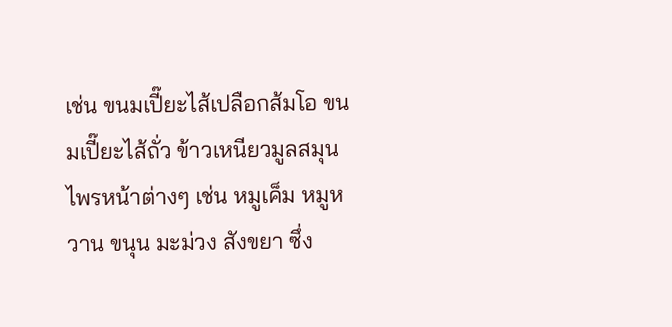เช่น ขนมเปี๊ยะไส้เปลือกส้มโอ ขนมเปี๊ยะไส้ถั่ว ข้าวเหนียวมูลสมุนไพรหน้าต่างๆ เช่น หมูเค็ม หมูหวาน ขนุน มะม่วง สังขยา ซึ่ง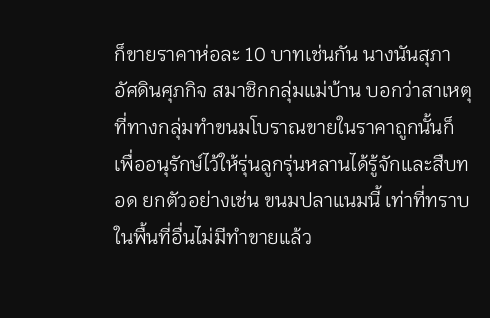ก็ขายราคาห่อละ 10 บาทเช่นกัน นางนันสุภา อัศดินศุภกิจ สมาชิกกลุ่มแม่บ้าน บอกว่าสาเหตุที่ทางกลุ่มทำขนมโบราณขายในราคาถูกนั้นก็เพื่ออนุรักษ์ไว้ให้รุ่นลูกรุ่นหลานได้รู้จักและสืบทอด ยกตัวอย่างเช่น ขนมปลาแนมนี้ เท่าที่ทราบในพื้นที่อื่นไม่มีทำขายแล้ว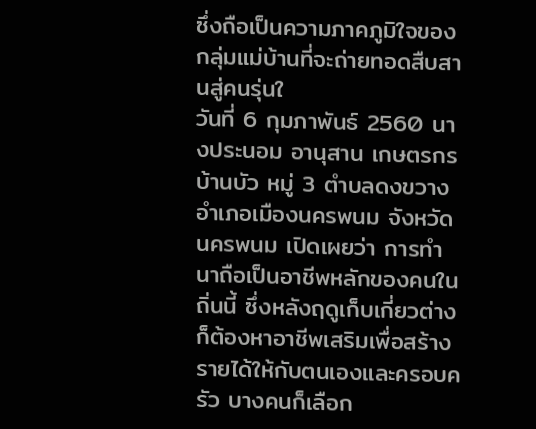ซึ่งถือเป็นความภาคภูมิใจของกลุ่มแม่บ้านที่จะถ่ายทอดสืบสานสู่คนรุ่นใ
วันที่ 6 กุมภาพันธ์ 2560 นางประนอม อานุสาน เกษตรกรบ้านบัว หมู่ 3 ตำบลดงขวาง อำเภอเมืองนครพนม จังหวัดนครพนม เปิดเผยว่า การทำนาถือเป็นอาชีพหลักของคนในถิ่นนี้ ซึ่งหลังฤดูเก็บเกี่ยวต่างก็ต้องหาอาชีพเสริมเพื่อสร้างรายได้ให้กับตนเองและครอบครัว บางคนก็เลือก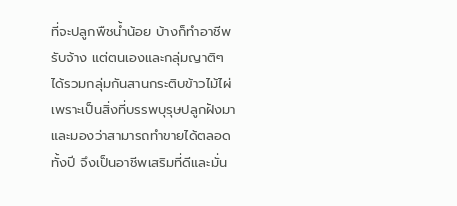ที่จะปลูกพืชน้ำน้อย บ้างก็ทำอาชีพรับจ้าง แต่ตนเองและกลุ่มญาติๆ ได้รวมกลุ่มกันสานกระติบข้าวไม้ไผ่ เพราะเป็นสิ่งที่บรรพบุรุษปลูกฝังมาและมองว่าสามารถทำขายได้ตลอดทั้งปี จึงเป็นอาชีพเสริมที่ดีและมั่น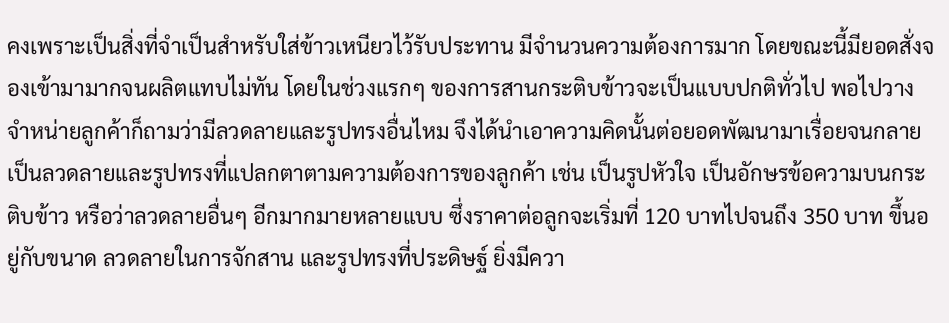คงเพราะเป็นสิ่งที่จำเป็นสำหรับใส่ข้าวเหนียวไว้รับประทาน มีจำนวนความต้องการมาก โดยขณะนี้มียอดสั่งจองเข้ามามากจนผลิตแทบไม่ทัน โดยในช่วงแรกๆ ของการสานกระติบข้าวจะเป็นแบบปกติทั่วไป พอไปวางจำหน่ายลูกค้าก็ถามว่ามีลวดลายและรูปทรงอื่นไหม จึงได้นำเอาความคิดนั้นต่อยอดพัฒนามาเรื่อยจนกลายเป็นลวดลายและรูปทรงที่แปลกตาตามความต้องการของลูกค้า เช่น เป็นรูปหัวใจ เป็นอักษรข้อความบนกระติบข้าว หรือว่าลวดลายอื่นๆ อีกมากมายหลายแบบ ซึ่งราคาต่อลูกจะเริ่มที่ 120 บาทไปจนถึง 350 บาท ขึ้นอยู่กับขนาด ลวดลายในการจักสาน และรูปทรงที่ประดิษฐ์ ยิ่งมีควา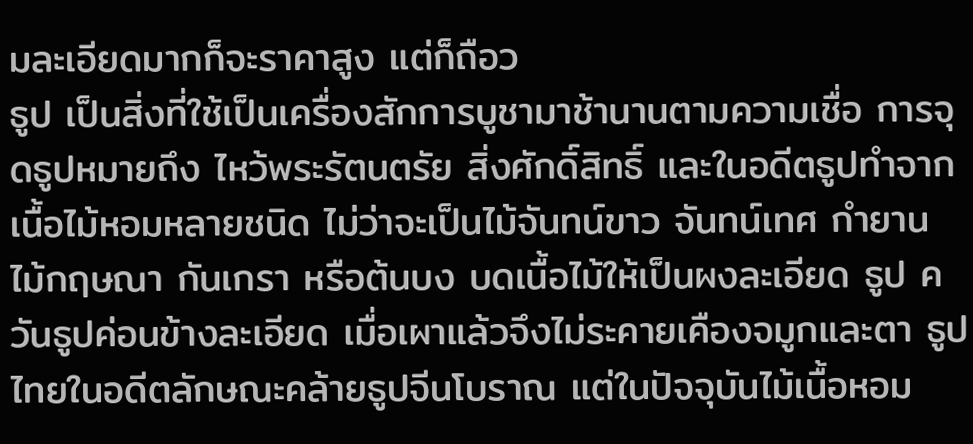มละเอียดมากก็จะราคาสูง แต่ก็ถือว
ธูป เป็นสิ่งที่ใช้เป็นเครื่องสักการบูชามาช้านานตามความเชื่อ การจุดธูปหมายถึง ไหว้พระรัตนตรัย สิ่งศักดิ์สิทธิ์ และในอดีตธูปทำจากเนื้อไม้หอมหลายชนิด ไม่ว่าจะเป็นไม้จันทน์ขาว จันทน์เทศ กำยาน ไม้กฤษณา กันเกรา หรือต้นบง บดเนื้อไม้ให้เป็นผงละเอียด ธูป ควันธูปค่อนข้างละเอียด เมื่อเผาแล้วจึงไม่ระคายเคืองจมูกและตา ธูปไทยในอดีตลักษณะคล้ายธูปจีนโบราณ แต่ในปัจจุบันไม้เนื้อหอม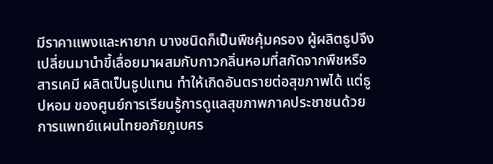มีราคาแพงและหายาก บางชนิดก็เป็นพืชคุ้มครอง ผู้ผลิตธูปจึงเปลี่ยนมานำขี้เลื่อยมาผสมกับกาวกลิ่นหอมที่สกัดจากพืชหรือสารเคมี ผลิตเป็นธูปแทน ทำให้เกิดอันตรายต่อสุขภาพได้ แต่ธูปหอม ของศูนย์การเรียนรู้การดูแลสุขภาพภาคประชาชนด้วยการแพทย์แผนไทยอภัยภูเบศร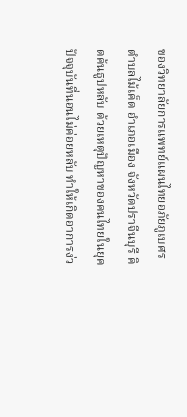ของวิทยาลัยการแพทย์แผนไทยอภัยภูเบศร ตำบลไม้เค็ด อำเภอเมือง จังหวัดปราจีนบุรี คิดค้นธูปหลับ ด้วยเหตุปัญหาของคนไทยในยุคปัจจุบันที่นอนไม่ค่อยหลับ ทำให้เกิดอาการง่ว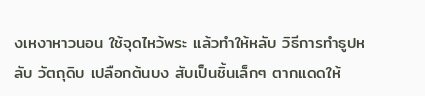งเหงาหาวนอน ใช้จุดไหว้พระ แล้วทำให้หลับ วิธีการทำธูปหลับ วัตถุดิบ เปลือกต้นบง สับเป็นชิ้นเล็กๆ ตากแดดให้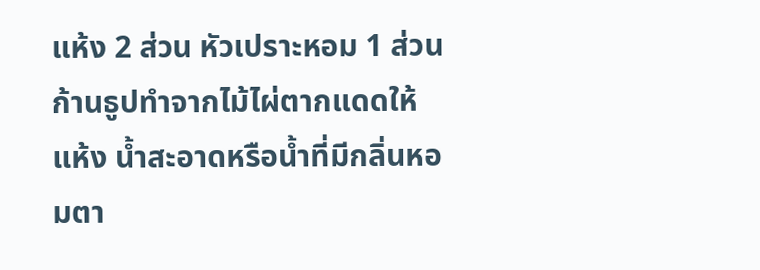แห้ง 2 ส่วน หัวเปราะหอม 1 ส่วน ก้านธูปทำจากไม้ไผ่ตากแดดให้แห้ง น้ำสะอาดหรือน้ำที่มีกลิ่นหอมตา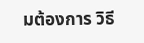มต้องการ วิธี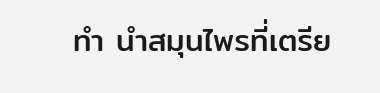ทำ นำสมุนไพรที่เตรีย